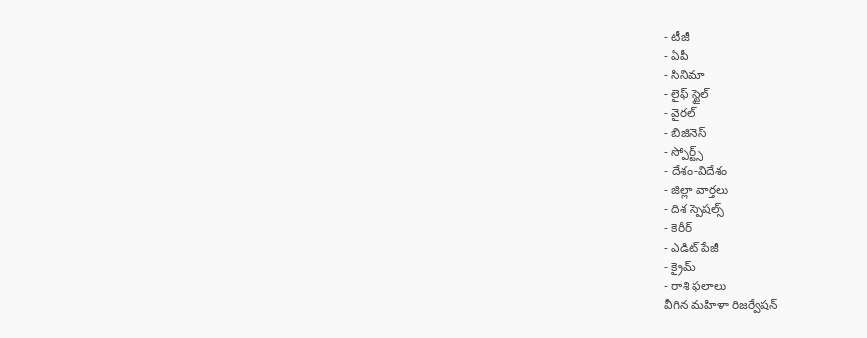- టీజీ
- ఏపీ
- సినిమా
- లైఫ్ స్టైల్
- వైరల్
- బిజినెస్
- స్పోర్ట్స్
- దేశం-విదేశం
- జిల్లా వార్తలు
- దిశ స్పెషల్స్
- కెరీర్
- ఎడిట్ పేజీ
- క్రైమ్
- రాశి ఫలాలు
వీగిన మహిళా రిజర్వేషన్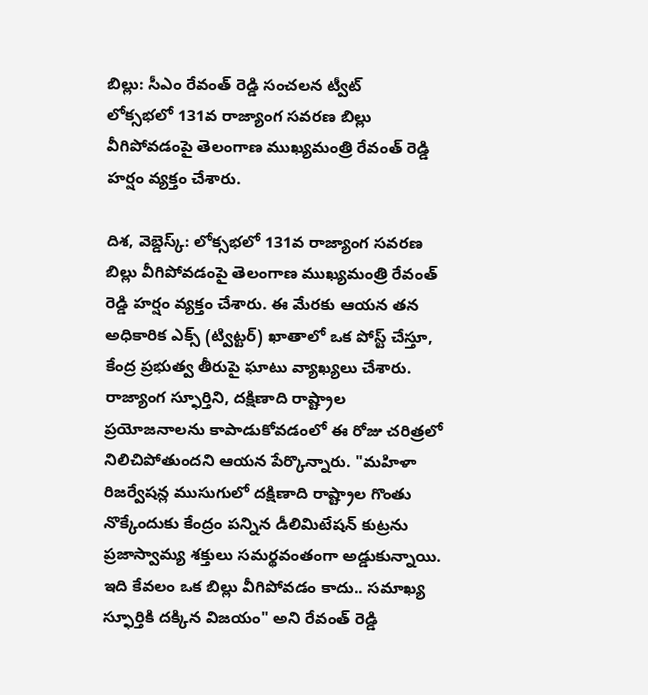బిల్లు: సీఎం రేవంత్ రెడ్డి సంచలన ట్వీట్
లోక్సభలో 131వ రాజ్యాంగ సవరణ బిల్లు వీగిపోవడంపై తెలంగాణ ముఖ్యమంత్రి రేవంత్ రెడ్డి హర్షం వ్యక్తం చేశారు.

దిశ, వెబ్డెస్క్: లోక్సభలో 131వ రాజ్యాంగ సవరణ బిల్లు వీగిపోవడంపై తెలంగాణ ముఖ్యమంత్రి రేవంత్ రెడ్డి హర్షం వ్యక్తం చేశారు. ఈ మేరకు ఆయన తన అధికారిక ఎక్స్ (ట్విట్టర్) ఖాతాలో ఒక పోస్ట్ చేస్తూ, కేంద్ర ప్రభుత్వ తీరుపై ఘాటు వ్యాఖ్యలు చేశారు. రాజ్యాంగ స్ఫూర్తిని, దక్షిణాది రాష్ట్రాల ప్రయోజనాలను కాపాడుకోవడంలో ఈ రోజు చరిత్రలో నిలిచిపోతుందని ఆయన పేర్కొన్నారు. "మహిళా రిజర్వేషన్ల ముసుగులో దక్షిణాది రాష్ట్రాల గొంతు నొక్కేందుకు కేంద్రం పన్నిన డీలిమిటేషన్ కుట్రను ప్రజాస్వామ్య శక్తులు సమర్థవంతంగా అడ్డుకున్నాయి. ఇది కేవలం ఒక బిల్లు వీగిపోవడం కాదు.. సమాఖ్య స్ఫూర్తికి దక్కిన విజయం" అని రేవంత్ రెడ్డి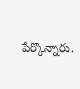పేర్కొన్నారు.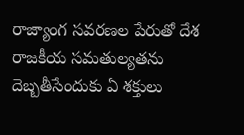రాజ్యాంగ సవరణల పేరుతో దేశ రాజకీయ సమతుల్యతను దెబ్బతీసేందుకు ఏ శక్తులు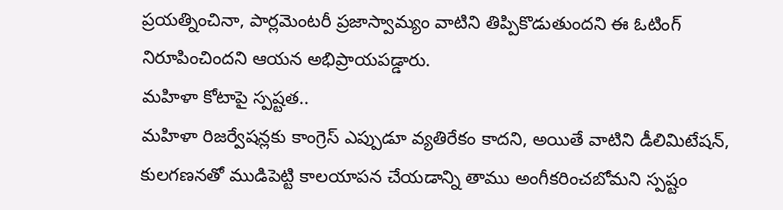ప్రయత్నించినా, పార్లమెంటరీ ప్రజాస్వామ్యం వాటిని తిప్పికొడుతుందని ఈ ఓటింగ్ నిరూపించిందని ఆయన అభిప్రాయపడ్డారు.
మహిళా కోటాపై స్పష్టత..
మహిళా రిజర్వేషన్లకు కాంగ్రెస్ ఎప్పుడూ వ్యతిరేకం కాదని, అయితే వాటిని డీలిమిటేషన్, కులగణనతో ముడిపెట్టి కాలయాపన చేయడాన్ని తాము అంగీకరించబోమని స్పష్టం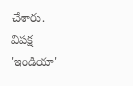చేశారు. విపక్ష 'ఇండియా'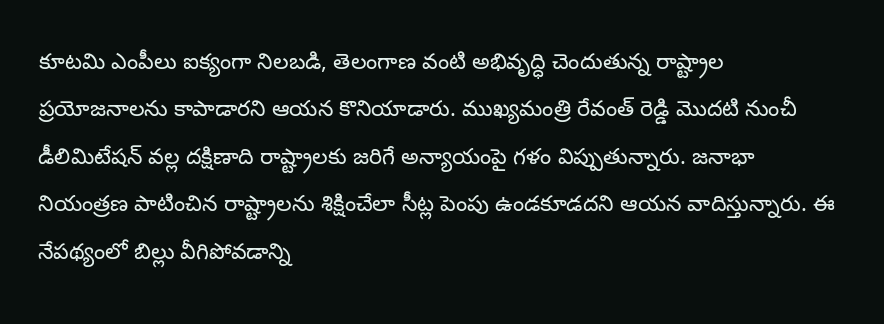కూటమి ఎంపీలు ఐక్యంగా నిలబడి, తెలంగాణ వంటి అభివృద్ధి చెందుతున్న రాష్ట్రాల ప్రయోజనాలను కాపాడారని ఆయన కొనియాడారు. ముఖ్యమంత్రి రేవంత్ రెడ్డి మొదటి నుంచీ డీలిమిటేషన్ వల్ల దక్షిణాది రాష్ట్రాలకు జరిగే అన్యాయంపై గళం విప్పుతున్నారు. జనాభా నియంత్రణ పాటించిన రాష్ట్రాలను శిక్షించేలా సీట్ల పెంపు ఉండకూడదని ఆయన వాదిస్తున్నారు. ఈ నేపథ్యంలో బిల్లు వీగిపోవడాన్ని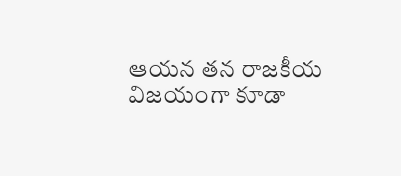ఆయన తన రాజకీయ విజయంగా కూడా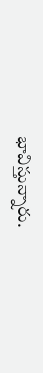భావిస్తున్నారు.